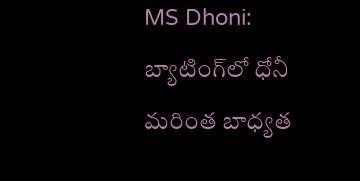MS Dhoni: బ్యాటింగ్‌లో ధోనీ మరింత బాధ్యత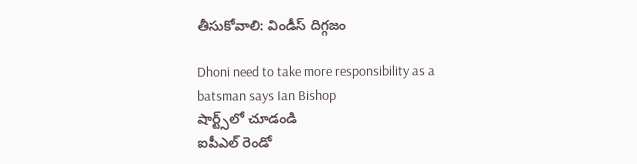తీసుకోవాలి: విండీస్ దిగ్గజం

Dhoni need to take more responsibility as a batsman says Ian Bishop
షార్ట్స్‌లో చూడండి
ఐపీఎల్ రెండో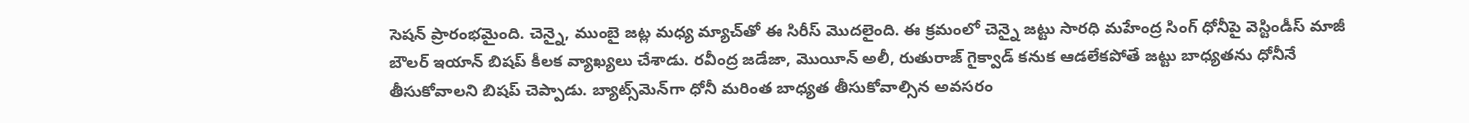సెషన్ ప్రారంభమైంది. చెన్నై, ముంబై జట్ల మధ్య మ్యాచ్‌తో ఈ సిరీస్ మొదలైంది. ఈ క్రమంలో చెన్నై జట్టు సారధి మహేంద్ర సింగ్ ధోనీపై వెస్టిండీస్ మాజీ బౌలర్ ఇయాన్ బిషప్ కీలక వ్యాఖ్యలు చేశాడు. రవీంద్ర జడేజా, మొయీన్ అలీ, రుతురాజ్ గైక్వాడ్ కనుక ఆడలేకపోతే జట్టు బాధ్యతను ధోనీనే తీసుకోవాలని బిషప్ చెప్పాడు. బ్యాట్స్‌మెన్‌గా ధోనీ మరింత బాధ్యత తీసుకోవాల్సిన అవసరం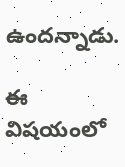ఉందన్నాడు.

ఈ విషయంలో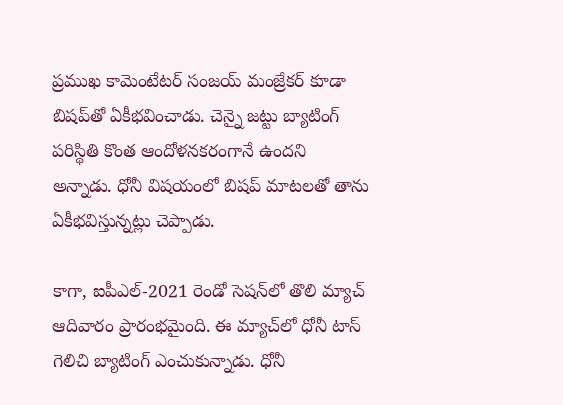ప్రముఖ కామెంటేటర్ సంజయ్ మంజ్రేకర్ కూడా బిషప్‌తో ఏకీభవించాడు. చెన్నై జట్టు బ్యాటింగ్ పరిస్థితి కొంత ఆందోళనకరంగానే ఉందని అన్నాడు. ధోనీ విషయంలో బిషప్ మాటలతో తాను ఏకీభవిస్తున్నట్లు చెప్పాడు.

కాగా, ఐపీఎల్-2021 రెండో సెషన్‌లో తొలి మ్యాచ్ ఆదివారం ప్రారంభమైంది. ఈ మ్యాచ్‌లో ధోనీ టాస్ గెలిచి బ్యాటింగ్ ఎంచుకున్నాడు. ధోనీ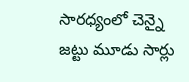సారధ్యంలో చెన్నై జట్టు మూడు సార్లు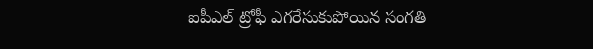ఐపీఎల్ ట్రోఫీ ఎగరేసుకుపోయిన సంగతి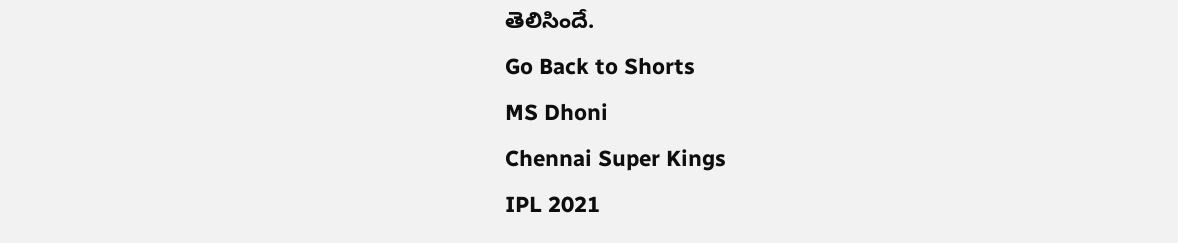తెలిసిందే.
Go Back to Shorts
MS Dhoni
Chennai Super Kings
IPL 2021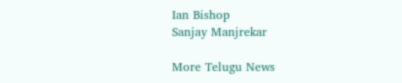Ian Bishop
Sanjay Manjrekar

More Telugu News